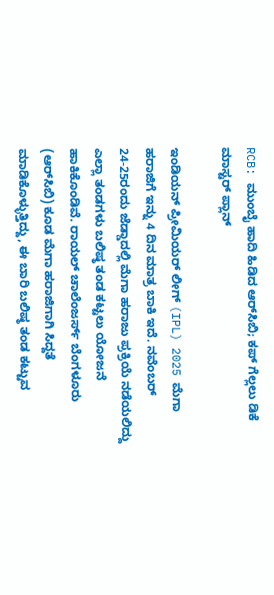RCB: ಮುಂಬೈ ಹಾದಿ ಹಿಡಿದ ಆರ್‌ಸಿಬಿ; ಕಪ್‌ ಗೆಲ್ಲಲು ಡಿಕೆ ಮಾಸ್ಟರ್ ಪ್ಲಾನ್‌

ಇಂಡಿಯನ್ ಪ್ರೀಮಿಯರ್ ಲೀಗ್ (IPL) 2025 ಮೆಗಾ ಹರಾಜಿಗೆ ಇನ್ನು 4 ದಿನ ಮಾತ್ರ ಬಾಕಿ ಇದೆ. ನವೆಂಬರ್ 24-25ರಂದು ಜೆಡ್ಡಾದಲ್ಲಿ ಮೆಗಾ ಹರಾಜು ಪ್ರಕ್ರಿಯೆ ನಡೆಯಲಿದ್ದು ಎಲ್ಲಾ ತಂಡಗಳು ಬಲಿಷ್ಠ ತಂಡ ಕಟ್ಟಲು ಯೋಜನೆ ಹಾಕಿಕೊಂಡಿವೆ. ರಾಯಲ್ ಚಾಲೆಂಜರ್ಸ್ ಬೆಂಗಳೂರು (ಆರ್‌ಸಿಬಿ) ಕೂಡ ಮೆಗಾ ಹರಾಜಿಗಾಗಿ ಸಿದ್ದತೆ ಮಾಡಿಕೊಳ್ಳುತ್ತಿದ್ದು, ಈ ಬಾರಿ ಬಲಿಷ್ಠ ತಂಡ ಕಟ್ಟುವ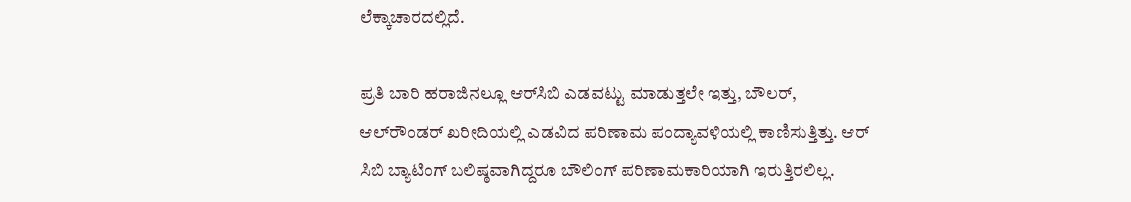ಲೆಕ್ಕಾಚಾರದಲ್ಲಿದೆ.

ಪ್ರತಿ ಬಾರಿ ಹರಾಜಿನಲ್ಲೂ ಆರ್‌ಸಿಬಿ ಎಡವಟ್ಟು ಮಾಡುತ್ತಲೇ ಇತ್ತು, ಬೌಲರ್, ಆಲ್‌ರೌಂಡರ್ ಖರೀದಿಯಲ್ಲಿ ಎಡವಿದ ಪರಿಣಾಮ ಪಂದ್ಯಾವಳಿಯಲ್ಲಿ ಕಾಣಿಸುತ್ತಿತ್ತು. ಆರ್ ಸಿಬಿ ಬ್ಯಾಟಿಂಗ್ ಬಲಿಷ್ಠವಾಗಿದ್ದರೂ ಬೌಲಿಂಗ್ ಪರಿಣಾಮಕಾರಿಯಾಗಿ ಇರುತ್ತಿರಲಿಲ್ಲ.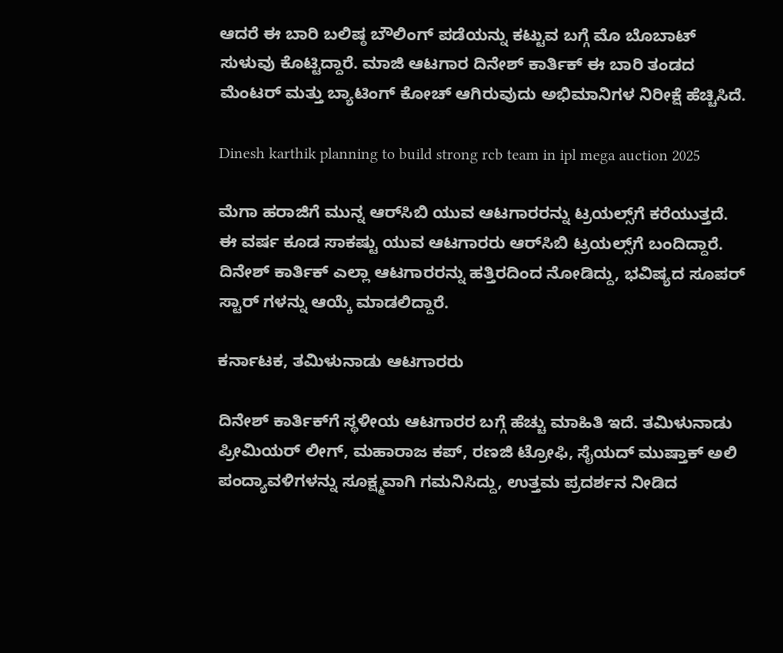ಆದರೆ ಈ ಬಾರಿ ಬಲಿಷ್ಠ ಬೌಲಿಂಗ್ ಪಡೆಯನ್ನು ಕಟ್ಟುವ ಬಗ್ಗೆ ಮೊ ಬೊಬಾಟ್ ಸುಳುವು ಕೊಟ್ಟಿದ್ದಾರೆ. ಮಾಜಿ ಆಟಗಾರ ದಿನೇಶ್ ಕಾರ್ತಿಕ್ ಈ ಬಾರಿ ತಂಡದ ಮೆಂಟರ್ ಮತ್ತು ಬ್ಯಾಟಿಂಗ್ ಕೋಚ್ ಆಗಿರುವುದು ಅಭಿಮಾನಿಗಳ ನಿರೀಕ್ಷೆ ಹೆಚ್ಚಿಸಿದೆ.

Dinesh karthik planning to build strong rcb team in ipl mega auction 2025

ಮೆಗಾ ಹರಾಜಿಗೆ ಮುನ್ನ ಆರ್‌ಸಿಬಿ ಯುವ ಆಟಗಾರರನ್ನು ಟ್ರಯಲ್ಸ್‌ಗೆ ಕರೆಯುತ್ತದೆ. ಈ ವರ್ಷ ಕೂಡ ಸಾಕಷ್ಟು ಯುವ ಆಟಗಾರರು ಆರ್‌ಸಿಬಿ ಟ್ರಯಲ್ಸ್‌ಗೆ ಬಂದಿದ್ದಾರೆ. ದಿನೇಶ್ ಕಾರ್ತಿಕ್ ಎಲ್ಲಾ ಆಟಗಾರರನ್ನು ಹತ್ತಿರದಿಂದ ನೋಡಿದ್ದು, ಭವಿಷ್ಯದ ಸೂಪರ್ ಸ್ಟಾರ್ ಗಳನ್ನು ಆಯ್ಕೆ ಮಾಡಲಿದ್ದಾರೆ.

ಕರ್ನಾಟಕ, ತಮಿಳುನಾಡು ಆಟಗಾರರು

ದಿನೇಶ್ ಕಾರ್ತಿಕ್‌ಗೆ ಸ್ಥಳೀಯ ಆಟಗಾರರ ಬಗ್ಗೆ ಹೆಚ್ಚು ಮಾಹಿತಿ ಇದೆ. ತಮಿಳುನಾಡು ಪ್ರೀಮಿಯರ್ ಲೀಗ್, ಮಹಾರಾಜ ಕಪ್, ರಣಜಿ ಟ್ರೋಫಿ, ಸೈಯದ್ ಮುಷ್ತಾಕ್ ಅಲಿ ಪಂದ್ಯಾವಳಿಗಳನ್ನು ಸೂಕ್ಷ್ಮವಾಗಿ ಗಮನಿಸಿದ್ದು, ಉತ್ತಮ ಪ್ರದರ್ಶನ ನೀಡಿದ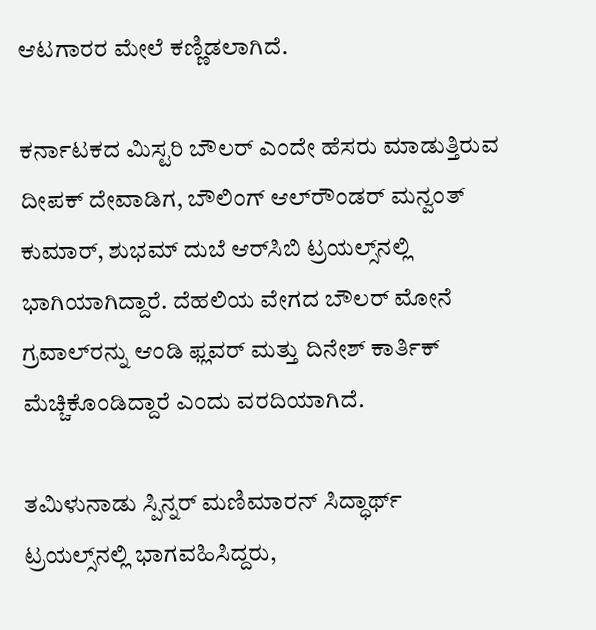ಆಟಗಾರರ ಮೇಲೆ ಕಣ್ಣಿಡಲಾಗಿದೆ.

ಕರ್ನಾಟಕದ ಮಿಸ್ಟರಿ ಬೌಲರ್ ಎಂದೇ ಹೆಸರು ಮಾಡುತ್ತಿರುವ ದೀಪಕ್ ದೇವಾಡಿಗ, ಬೌಲಿಂಗ್ ಆಲ್‌ರೌಂಡರ್ ಮನ್ವಂತ್ ಕುಮಾರ್, ಶುಭಮ್ ದುಬೆ ಆರ್‌ಸಿಬಿ ಟ್ರಯಲ್ಸ್‌ನಲ್ಲಿ ಭಾಗಿಯಾಗಿದ್ದಾರೆ. ದೆಹಲಿಯ ವೇಗದ ಬೌಲರ್ ಮೋನೆ ಗ್ರವಾಲ್‌ರನ್ನು ಆಂಡಿ ಫ್ಲವರ್ ಮತ್ತು ದಿನೇಶ್ ಕಾರ್ತಿಕ್ ಮೆಚ್ಚಿಕೊಂಡಿದ್ದಾರೆ ಎಂದು ವರದಿಯಾಗಿದೆ.

ತಮಿಳುನಾಡು ಸ್ಪಿನ್ನರ್ ಮಣಿಮಾರನ್ ಸಿದ್ಧಾರ್ಥ್ ಟ್ರಯಲ್ಸ್‌ನಲ್ಲಿ ಭಾಗವಹಿಸಿದ್ದರು,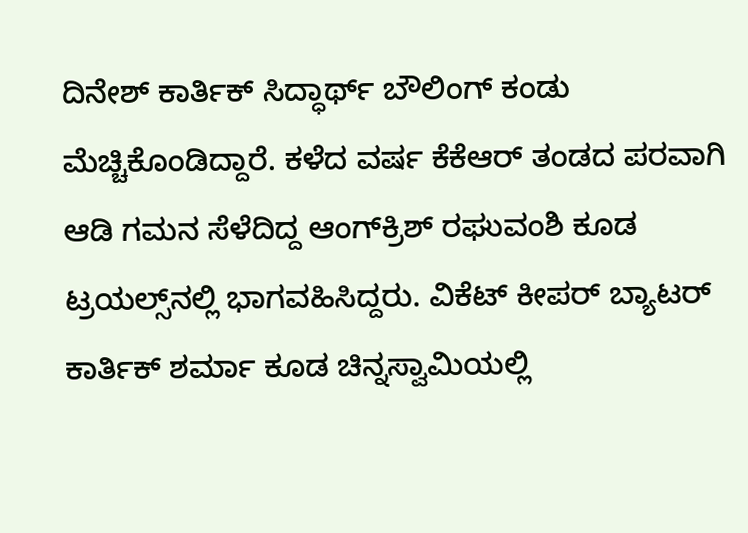ದಿನೇಶ್ ಕಾರ್ತಿಕ್‌ ಸಿದ್ಧಾರ್ಥ್ ಬೌಲಿಂಗ್‌ ಕಂಡು ಮೆಚ್ಚಿಕೊಂಡಿದ್ದಾರೆ. ಕಳೆದ ವರ್ಷ ಕೆಕೆಆರ್ ತಂಡದ ಪರವಾಗಿ ಆಡಿ ಗಮನ ಸೆಳೆದಿದ್ದ ಆಂಗ್‌ಕ್ರಿಶ್ ರಘುವಂಶಿ ಕೂಡ ಟ್ರಯಲ್ಸ್‌ನಲ್ಲಿ ಭಾಗವಹಿಸಿದ್ದರು. ವಿಕೆಟ್ ಕೀಪರ್ ಬ್ಯಾಟರ್ ಕಾರ್ತಿಕ್ ಶರ್ಮಾ ಕೂಡ ಚಿನ್ನಸ್ವಾಮಿಯಲ್ಲಿ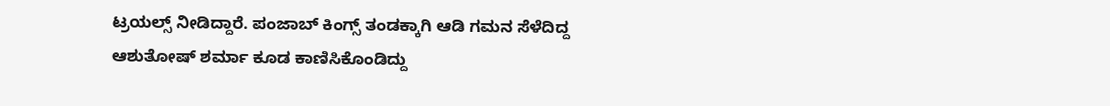ಟ್ರಯಲ್ಸ್ ನೀಡಿದ್ದಾರೆ. ಪಂಜಾಬ್‌ ಕಿಂಗ್ಸ್ ತಂಡಕ್ಕಾಗಿ ಆಡಿ ಗಮನ ಸೆಳೆದಿದ್ದ ಆಶುತೋಷ್ ಶರ್ಮಾ ಕೂಡ ಕಾಣಿಸಿಕೊಂಡಿದ್ದು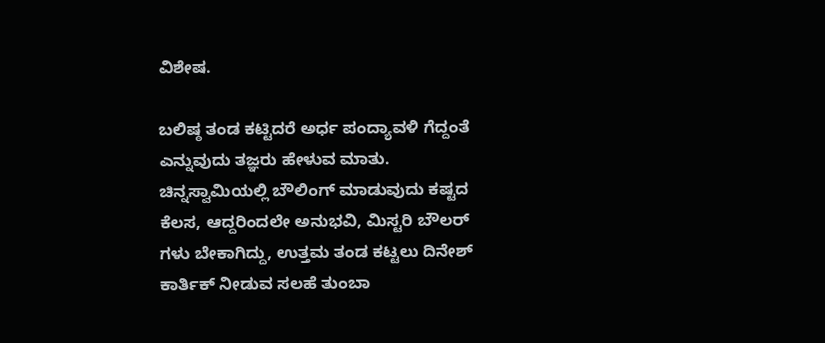ವಿಶೇಷ.

ಬಲಿಷ್ಠ ತಂಡ ಕಟ್ಟಿದರೆ ಅರ್ಧ ಪಂದ್ಯಾವಳಿ ಗೆದ್ದಂತೆ ಎನ್ನುವುದು ತಜ್ಞರು ಹೇಳುವ ಮಾತು. ಚಿನ್ನಸ್ವಾಮಿಯಲ್ಲಿ ಬೌಲಿಂಗ್ ಮಾಡುವುದು ಕಷ್ಟದ ಕೆಲಸ, ಆದ್ದರಿಂದಲೇ ಅನುಭವಿ, ಮಿಸ್ಟರಿ ಬೌಲರ್ ಗಳು ಬೇಕಾಗಿದ್ದು, ಉತ್ತಮ ತಂಡ ಕಟ್ಟಲು ದಿನೇಶ್ ಕಾರ್ತಿಕ್ ನೀಡುವ ಸಲಹೆ ತುಂಬಾ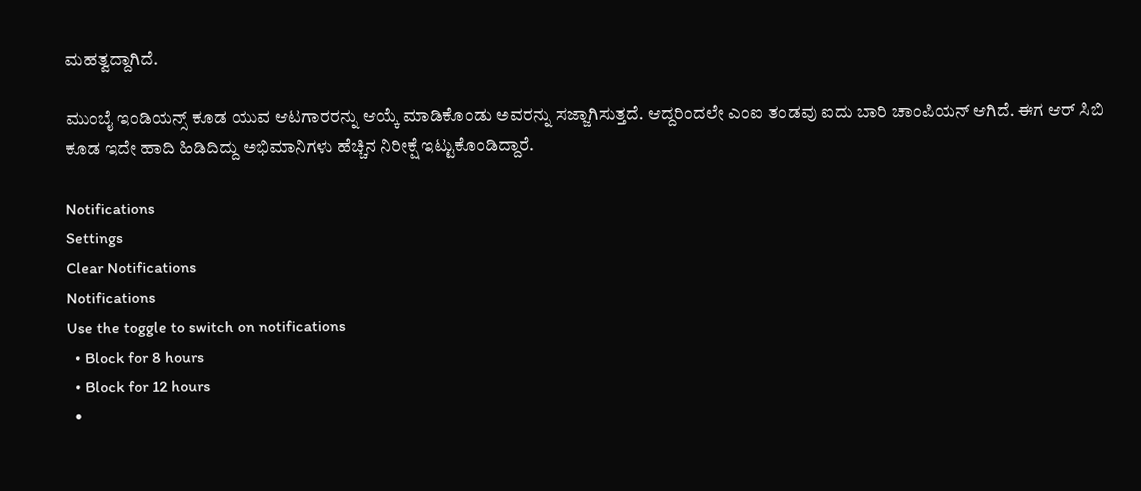ಮಹತ್ವದ್ದಾಗಿದೆ.

ಮುಂಬೈ ಇಂಡಿಯನ್ಸ್ ಕೂಡ ಯುವ ಆಟಗಾರರನ್ನು ಆಯ್ಕೆ ಮಾಡಿಕೊಂಡು ಅವರನ್ನು ಸಜ್ಜಾಗಿಸುತ್ತದೆ. ಆದ್ದರಿಂದಲೇ ಎಂಐ ತಂಡವು ಐದು ಬಾರಿ ಚಾಂಪಿಯನ್ ಆಗಿದೆ. ಈಗ ಆರ್ ಸಿಬಿ ಕೂಡ ಇದೇ ಹಾದಿ ಹಿಡಿದಿದ್ದು ಅಭಿಮಾನಿಗಳು ಹೆಚ್ಚಿನ ನಿರೀಕ್ಷೆ ಇಟ್ಟುಕೊಂಡಿದ್ದಾರೆ.

Notifications
Settings
Clear Notifications
Notifications
Use the toggle to switch on notifications
  • Block for 8 hours
  • Block for 12 hours
  •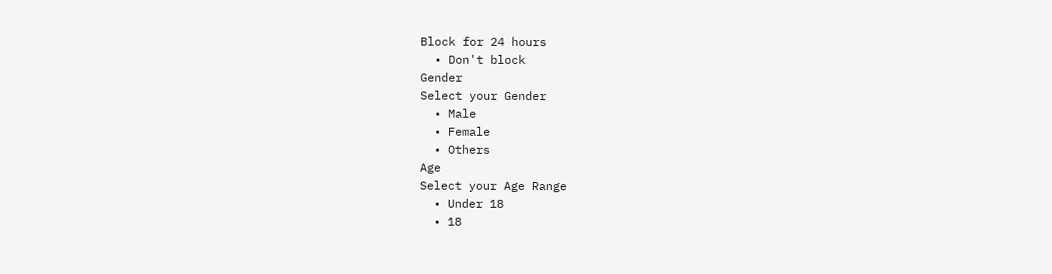Block for 24 hours
  • Don't block
Gender
Select your Gender
  • Male
  • Female
  • Others
Age
Select your Age Range
  • Under 18
  • 18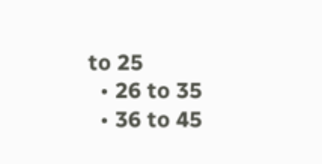to 25
  • 26 to 35
  • 36 to 45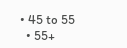• 45 to 55
  • 55+